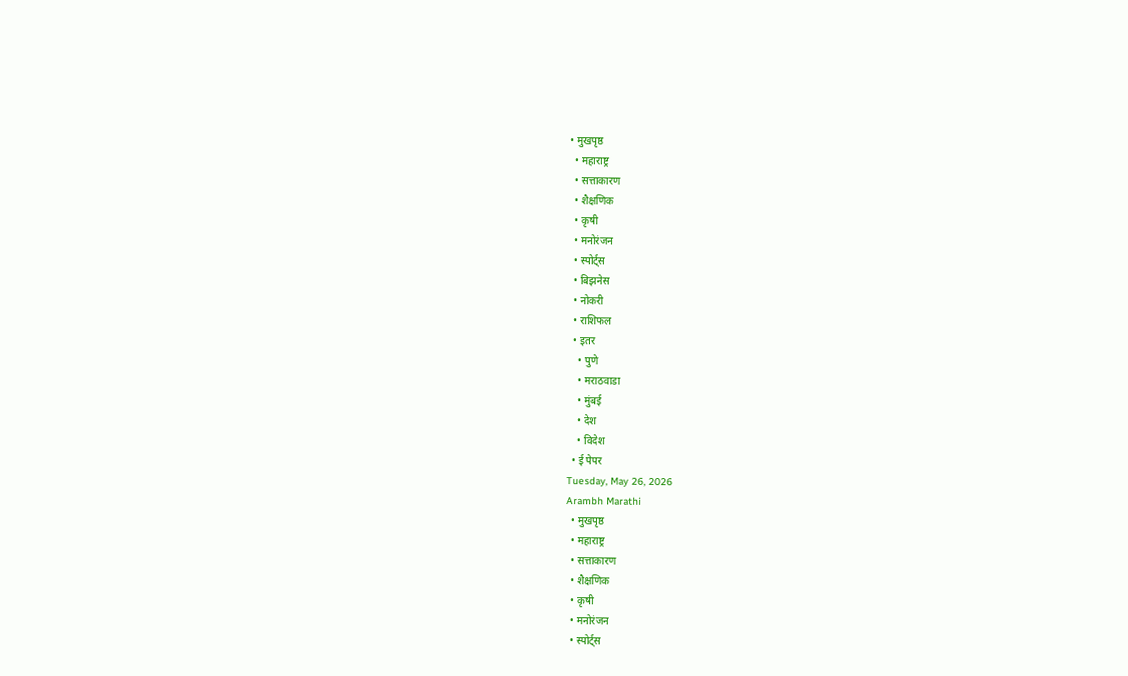• मुखपृष्ठ
  • महाराष्ट्र
  • सत्ताकारण
  • शैक्षणिक
  • कृषी
  • मनोरंजन
  • स्पोर्ट्स
  • बिझनेस
  • नोकरी
  • राशिफल
  • इतर
    • पुणे
    • मराठवाडा
    • मुंबई
    • देश
    • विदेश
  • ई पेपर
Tuesday, May 26, 2026
Arambh Marathi
  • मुखपृष्ठ
  • महाराष्ट्र
  • सत्ताकारण
  • शैक्षणिक
  • कृषी
  • मनोरंजन
  • स्पोर्ट्स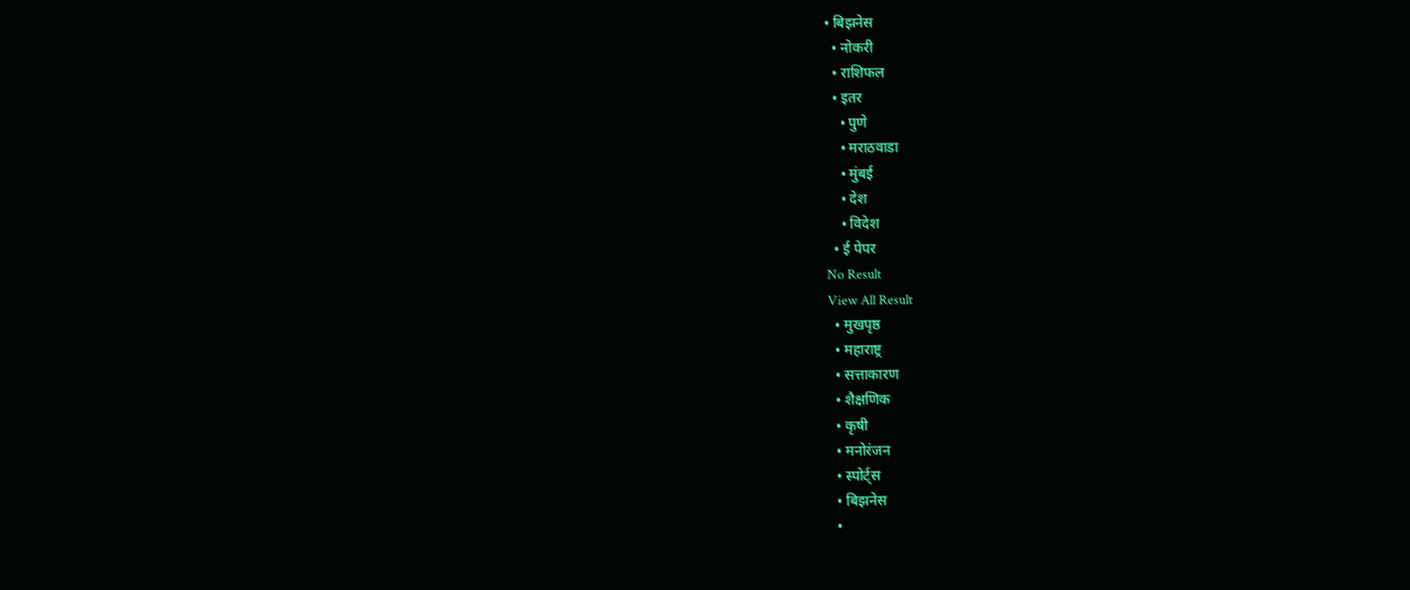• बिझनेस
  • नोकरी
  • राशिफल
  • इतर
    • पुणे
    • मराठवाडा
    • मुंबई
    • देश
    • विदेश
  • ई पेपर
No Result
View All Result
  • मुखपृष्ठ
  • महाराष्ट्र
  • सत्ताकारण
  • शैक्षणिक
  • कृषी
  • मनोरंजन
  • स्पोर्ट्स
  • बिझनेस
  •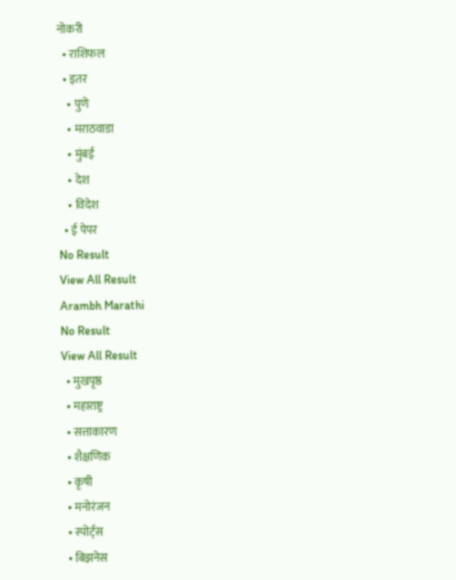नोकरी
  • राशिफल
  • इतर
    • पुणे
    • मराठवाडा
    • मुंबई
    • देश
    • विदेश
  • ई पेपर
No Result
View All Result
Arambh Marathi
No Result
View All Result
  • मुखपृष्ठ
  • महाराष्ट्र
  • सत्ताकारण
  • शैक्षणिक
  • कृषी
  • मनोरंजन
  • स्पोर्ट्स
  • बिझनेस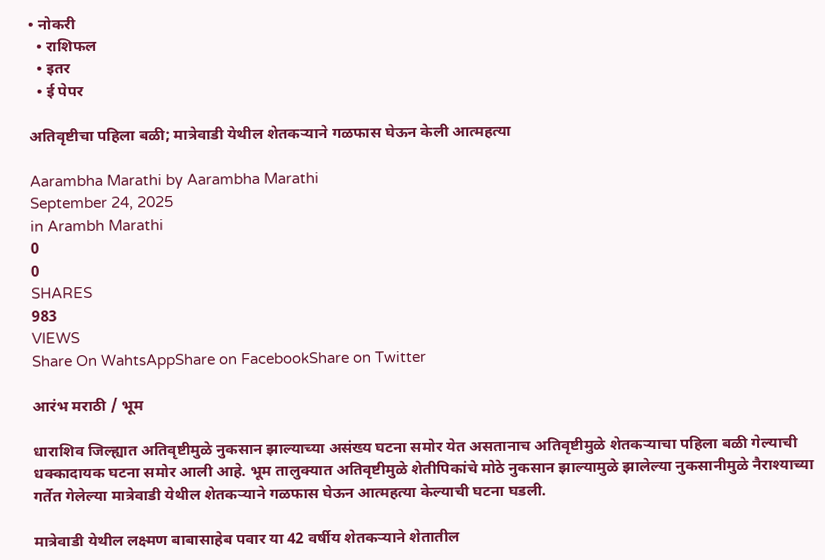• नोकरी
  • राशिफल
  • इतर
  • ई पेपर

अतिवृष्टीचा पहिला बळी; मात्रेवाडी येथील शेतकऱ्याने गळफास घेऊन केली आत्महत्या

Aarambha Marathi by Aarambha Marathi
September 24, 2025
in Arambh Marathi
0
0
SHARES
983
VIEWS
Share On WahtsAppShare on FacebookShare on Twitter

आरंभ मराठी / भूम

धाराशिव जिल्ह्यात अतिवृष्टीमुळे नुकसान झाल्याच्या असंख्य घटना समोर येत असतानाच अतिवृष्टीमुळे शेतकऱ्याचा पहिला बळी गेल्याची धक्कादायक घटना समोर आली आहे. भूम तालुक्यात अतिवृष्टीमुळे शेतीपिकांचे मोठे नुकसान झाल्यामुळे झालेल्या नुकसानीमुळे नैराश्याच्या गर्तेत गेलेल्या मात्रेवाडी येथील शेतकऱ्याने गळफास घेऊन आत्महत्या केल्याची घटना घडली.

मात्रेवाडी येथील लक्ष्मण बाबासाहेब पवार या 42 वर्षीय शेतकऱ्याने शेतातील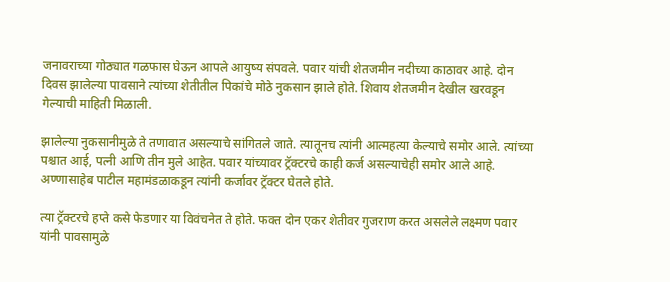जनावराच्या गोठ्यात गळफास घेऊन आपले आयुष्य संपवले. पवार यांची शेतजमीन नदीच्या काठावर आहे. दोन दिवस झालेल्या पावसाने त्यांच्या शेतीतील पिकांचे मोठे नुकसान झाले होते. शिवाय शेतजमीन देखील खरवडून गेल्याची माहिती मिळाली.

झालेल्या नुकसानीमुळे ते तणावात असल्याचे सांगितले जाते. त्यातूनच त्यांनी आत्महत्या केल्याचे समोर आले. त्यांच्या पश्चात आई, पत्नी आणि तीन मुले आहेत. पवार यांच्यावर ट्रॅक्टरचे काही कर्ज असल्याचेही समोर आले आहे. अण्णासाहेब पाटील महामंडळाकडून त्यांनी कर्जावर ट्रॅक्टर घेतले होते.

त्या ट्रॅक्टरचे हप्ते कसे फेडणार या विवंचनेत ते होते. फक्त दोन एकर शेतीवर गुजराण करत असलेले लक्ष्मण पवार यांनी पावसामुळे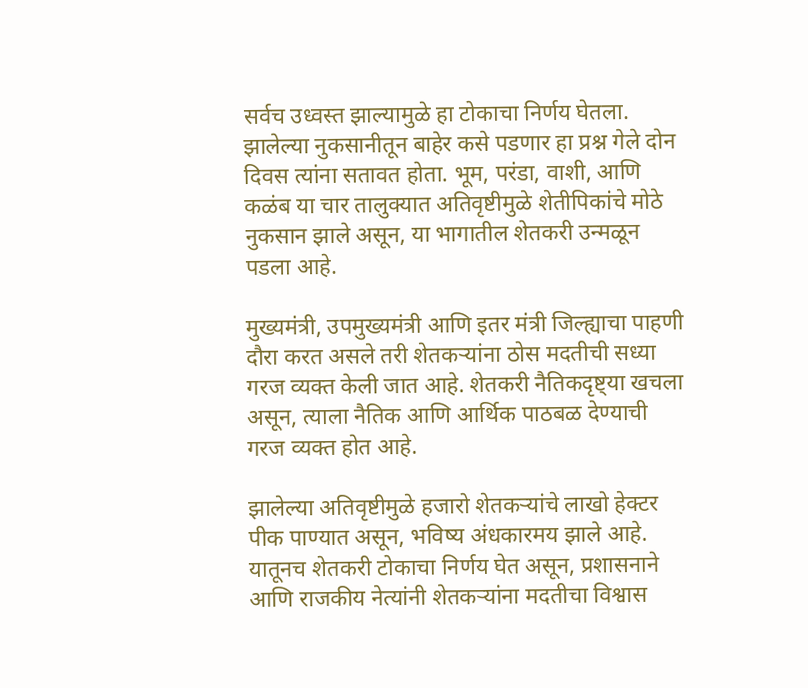सर्वच उध्वस्त झाल्यामुळे हा टोकाचा निर्णय घेतला. झालेल्या नुकसानीतून बाहेर कसे पडणार हा प्रश्न गेले दोन दिवस त्यांना सतावत होता. भूम, परंडा, वाशी, आणि कळंब या चार तालुक्यात अतिवृष्टीमुळे शेतीपिकांचे मोठे नुकसान झाले असून, या भागातील शेतकरी उन्मळून पडला आहे.

मुख्यमंत्री, उपमुख्यमंत्री आणि इतर मंत्री जिल्ह्याचा पाहणी दौरा करत असले तरी शेतकऱ्यांना ठोस मदतीची सध्या गरज व्यक्त केली जात आहे. शेतकरी नैतिकदृष्ट्या खचला असून, त्याला नैतिक आणि आर्थिक पाठबळ देण्याची गरज व्यक्त होत आहे.

झालेल्या अतिवृष्टीमुळे हजारो शेतकऱ्यांचे लाखो हेक्टर पीक पाण्यात असून, भविष्य अंधकारमय झाले आहे. यातूनच शेतकरी टोकाचा निर्णय घेत असून, प्रशासनाने आणि राजकीय नेत्यांनी शेतकऱ्यांना मदतीचा विश्वास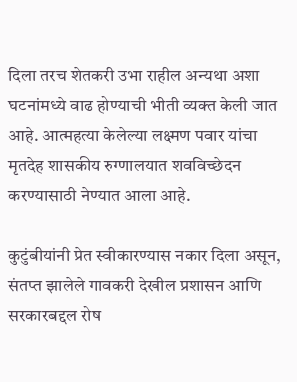दिला तरच शेतकरी उभा राहील अन्यथा अशा घटनांमध्ये वाढ होण्याची भीती व्यक्त केली जात आहे. आत्महत्या केलेल्या लक्ष्मण पवार यांचा मृतदेह शासकीय रुग्णालयात शवविच्छेदन करण्यासाठी नेण्यात आला आहे.

कुटुंबीयांनी प्रेत स्वीकारण्यास नकार दिला असून, संतप्त झालेले गावकरी देखील प्रशासन आणि सरकारबद्दल रोष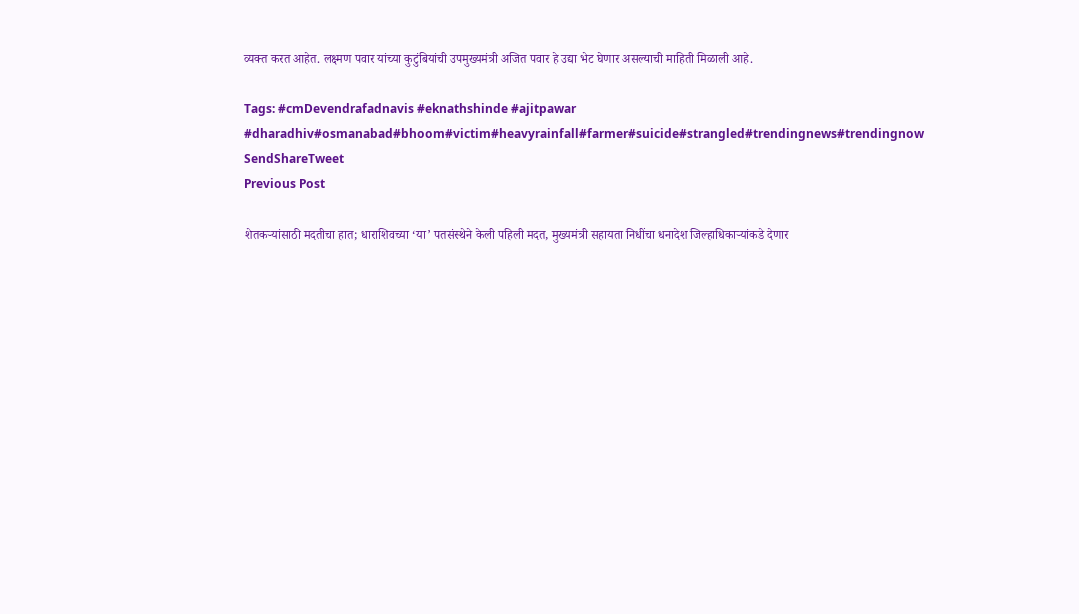व्यक्त करत आहेत. लक्ष्मण पवार यांच्या कुटुंबियांची उपमुख्यमंत्री अजित पवार हे उद्या भेट घेणार असल्याची माहिती मिळाली आहे.

Tags: #cmDevendrafadnavis #eknathshinde #ajitpawar #dharadhiv#osmanabad#bhoom#victim#heavyrainfall#farmer#suicide#strangled#trendingnews#trendingnow
SendShareTweet
Previous Post

शेतकऱ्यांसाठी मदतीचा हात; धाराशिवच्या ‘या’ पतसंस्थेने केली पहिली मदत, मुख्यमंत्री सहायता निधींचा धनादेश जिल्हाधिकाऱ्यांकडे देणार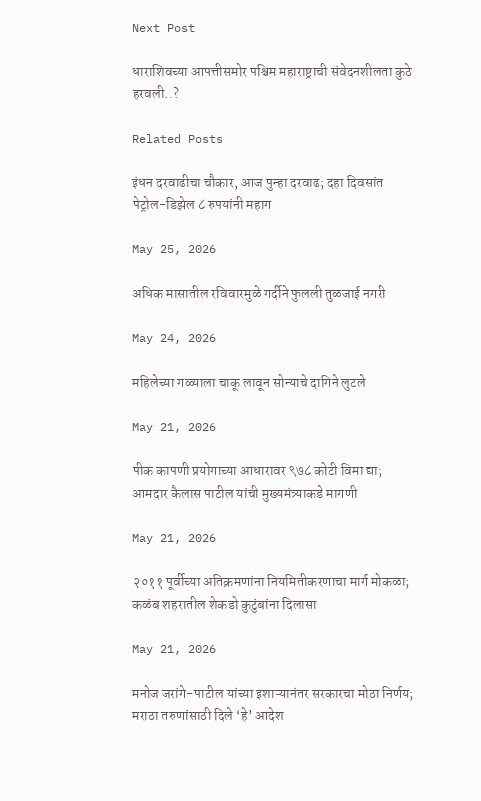Next Post

धाराशिवच्या आपत्तीसमोर पश्चिम महाराष्ट्राची संवेदनशीलता कुठे हरवली..?

Related Posts

इंधन दरवाढीचा चौकार, आज पुन्हा दरवाढ; दहा दिवसांत पेट्रोल-डिझेल ८ रुपयांनी महाग

May 25, 2026

अधिक मासातील रविवारमुळे गर्दीने फुलली तुळजाई नगरी

May 24, 2026

महिलेच्या गळ्याला चाकू लावून सोन्याचे दागिने लुटले

May 21, 2026

पीक कापणी प्रयोगाच्या आधारावर ९७८ कोटी विमा द्या; आमदार कैलास पाटील यांची मुख्यमंत्र्याकडे मागणी

May 21, 2026

२०११ पूर्वीच्या अतिक्रमणांना नियमितीकरणाचा मार्ग मोकळा; कळंब शहरातील शेकडो कुटुंबांना दिलासा

May 21, 2026

मनोज जरांगे-पाटील यांच्या इशाऱ्यानंतर सरकारचा मोठा निर्णय; मराठा तरुणांसाठी दिले ‘हे’ आदेश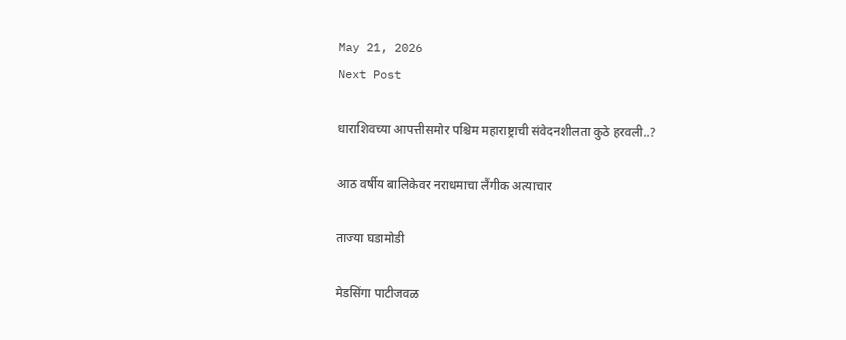May 21, 2026
Next Post

धाराशिवच्या आपत्तीसमोर पश्चिम महाराष्ट्राची संवेदनशीलता कुठे हरवली..?

आठ वर्षीय बालिकेवर नराधमाचा लैंगीक अत्याचार

ताज्या घडामोडी

मेडसिंगा पाटीजवळ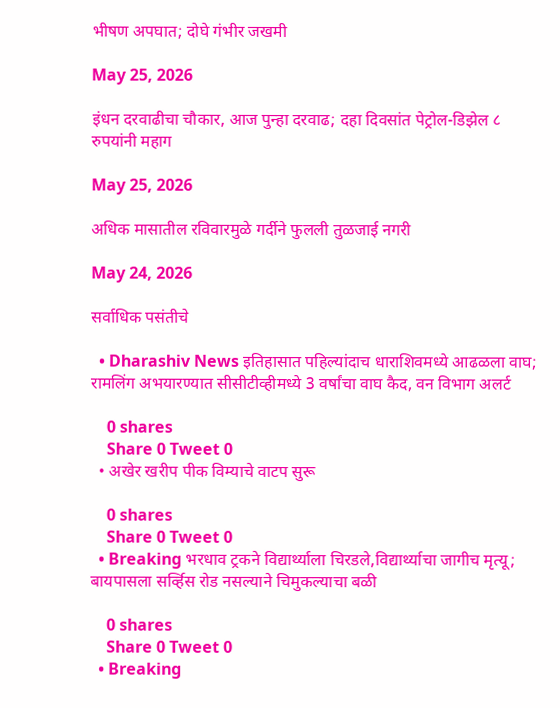भीषण अपघात; दोघे गंभीर जखमी

May 25, 2026

इंधन दरवाढीचा चौकार, आज पुन्हा दरवाढ; दहा दिवसांत पेट्रोल-डिझेल ८ रुपयांनी महाग

May 25, 2026

अधिक मासातील रविवारमुळे गर्दीने फुलली तुळजाई नगरी

May 24, 2026

सर्वाधिक पसंतीचे

  • Dharashiv News इतिहासात पहिल्यांदाच धाराशिवमध्ये आढळला वाघ; रामलिंग अभयारण्यात सीसीटीव्हीमध्ये 3 वर्षांचा वाघ कैद, वन विभाग अलर्ट

    0 shares
    Share 0 Tweet 0
  • अखेर खरीप पीक विम्याचे वाटप सुरू

    0 shares
    Share 0 Tweet 0
  • Breaking भरधाव ट्रकने विद्यार्थ्याला चिरडले,विद्यार्थ्याचा जागीच मृत्यू; बायपासला सर्व्हिस रोड नसल्याने चिमुकल्याचा बळी

    0 shares
    Share 0 Tweet 0
  • Breaking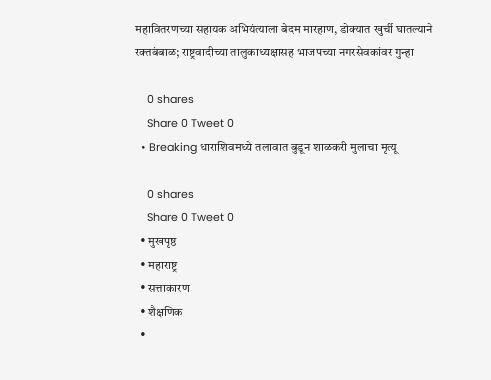महावितरणच्या सहायक अभियंत्याला बेदम मारहाण, डोक्यात खुर्ची घातल्याने रक्तबंबाळ; राष्ट्रवादीच्या तालुकाध्यक्षासह भाजपच्या नगरसेवकांवर गुन्हा

    0 shares
    Share 0 Tweet 0
  • Breaking धाराशिवमध्ये तलावात बुडून शाळकरी मुलाचा मृत्यू

    0 shares
    Share 0 Tweet 0
  • मुखपृष्ठ
  • महाराष्ट्र
  • सत्ताकारण
  • शैक्षणिक
  •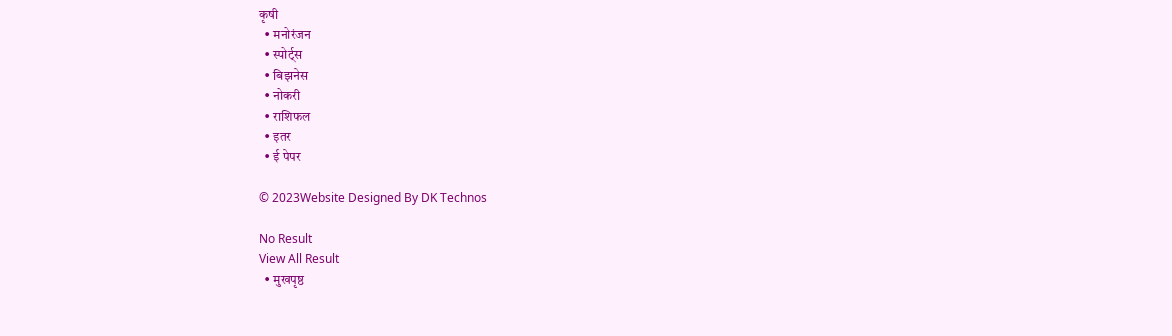कृषी
  • मनोरंजन
  • स्पोर्ट्स
  • बिझनेस
  • नोकरी
  • राशिफल
  • इतर
  • ई पेपर

© 2023Website Designed By DK Technos

No Result
View All Result
  • मुखपृष्ठ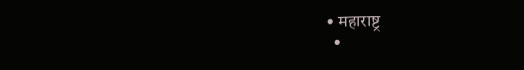• महाराष्ट्र
  •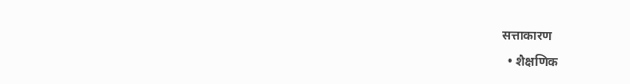सत्ताकारण
  • शैक्षणिक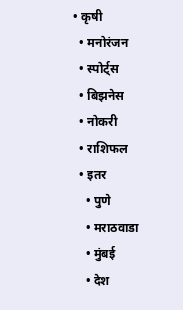• कृषी
  • मनोरंजन
  • स्पोर्ट्स
  • बिझनेस
  • नोकरी
  • राशिफल
  • इतर
    • पुणे
    • मराठवाडा
    • मुंबई
    • देश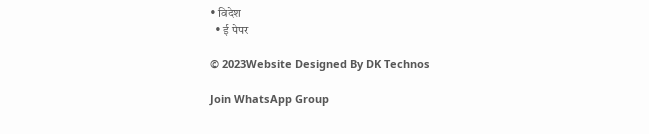• विदेश
  • ई पेपर

© 2023Website Designed By DK Technos

Join WhatsApp Group